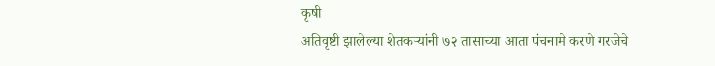कृषी
अतिवृष्टी झालेल्या शेतकऱ्यांनी ७२ तासाच्या आता पंचनामे करणे गरजेचे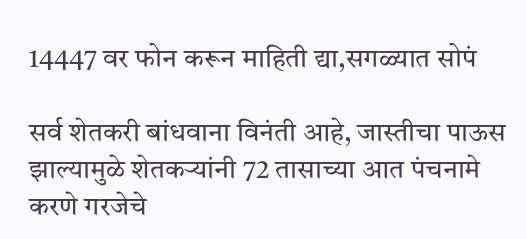14447 वर फोन करून माहिती द्या,सगळ्यात सोपं

सर्व शेतकरी बांधवाना विनंती आहे, जास्तीचा पाऊस झाल्यामुळे शेतकऱ्यांनी 72 तासाच्या आत पंचनामे करणे गरजेचे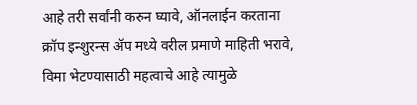आहे तरी सर्वांनी करुन घ्यावे, ऑनलाईन करताना क्रॉप इन्शुरन्स ॲप मध्ये वरील प्रमाणे माहिती भरावे, विमा भेटण्यासाठी महत्वाचे आहे त्यामुळे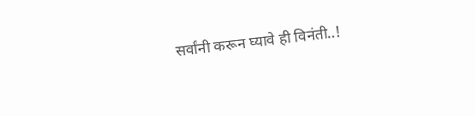सर्वांनी करून घ्यावे ही विनंती..!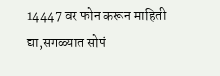14447 वर फोन करून माहिती द्या,सगळ्यात सोपं